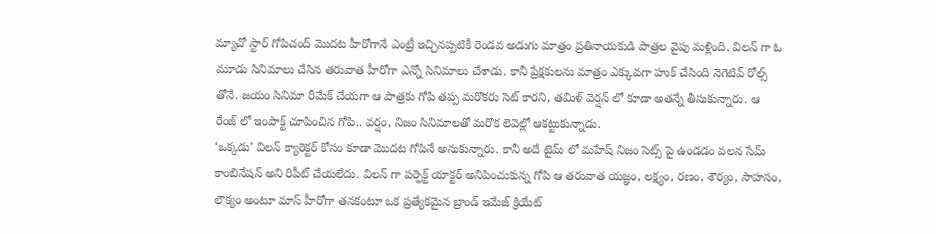మ్యాచో స్టార్ గోపిచంద్ మొదట హీరోగానే ఎంట్రీ ఇచ్చినప్పటికీ రెండవ అడుగు మాత్రం ప్రతినాయకుడి పాత్రల వైపు మళ్లింది. విలన్ గా ఓ మూడు సినిమాలు చేసిన తరువాత హీరోగా ఎన్నో సినిమాలు చేశాడు. కానీ ప్రేక్షకులను మాత్రం ఎక్కువగా హుక్ చేసింది నెగెటివ్ రోల్స్ తోనే. జయం సినిమా రీమేక్ చేయగా ఆ పాత్రకు గోపి తప్ప మరొకరు సెట్ కారని, తమిళ్ వెర్షన్ లో కూడా అతన్నే తీసుకున్నారు. ఆ రేంజ్ లో ఇంపాక్ట్ చూపించిన గోపి.. వర్షం, నిజం సినిమాలతో మరొక లెవెల్లో ఆకట్టుకున్నాడు.
‘ఒక్కడు’ విలన్ క్యారెక్టర్ కోసం కూడా మొదట గోపినే అనుకున్నారు. కానీ అదే టైమ్ లో మహేష్ నిజం సెట్స్ పై ఉండడం వలన సేమ్ కాంబినేషన్ అని రిపీట్ చేయలేదు. విలన్ గా పర్ఫెక్ట్ యాక్టర్ అనిపించుకున్న గోపి ఆ తరువాత యజ్ఞం, లక్ష్యం, రణం, శౌర్యం, సాహసం, లౌక్యం అంటూ మాస్ హీరోగా తనకంటూ ఒక ప్రత్యేకమైన బ్రాండ్ ఇమేజ్ క్రియేట్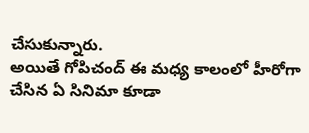చేసుకున్నారు.
అయితే గోపిచంద్ ఈ మధ్య కాలంలో హీరోగా చేసిన ఏ సినిమా కూడా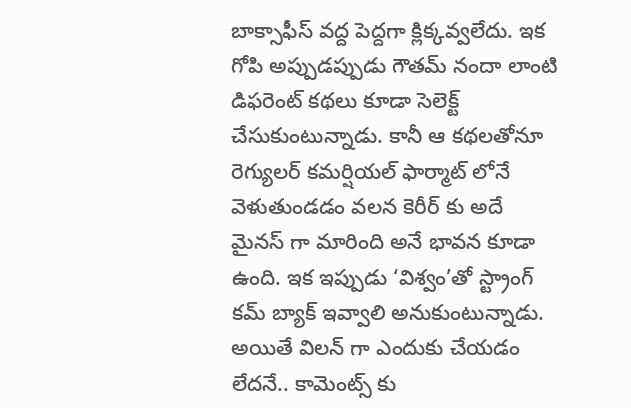బాక్సాఫీస్ వద్ద పెద్దగా క్లిక్కవ్వలేదు. ఇక గోపి అప్పుడప్పుడు గౌతమ్ నందా లాంటి డిఫరెంట్ కథలు కూడా సెలెక్ట్ చేసుకుంటున్నాడు. కానీ ఆ కథలతోనూ రెగ్యులర్ కమర్షియల్ ఫార్మాట్ లోనే వెళుతుండడం వలన కెరీర్ కు అదే మైనస్ గా మారింది అనే భావన కూడా ఉంది. ఇక ఇప్పుడు ‘విశ్వం’తో స్ట్రాంగ్ కమ్ బ్యాక్ ఇవ్వాలి అనుకుంటున్నాడు. అయితే విలన్ గా ఎందుకు చేయడం లేదనే.. కామెంట్స్ కు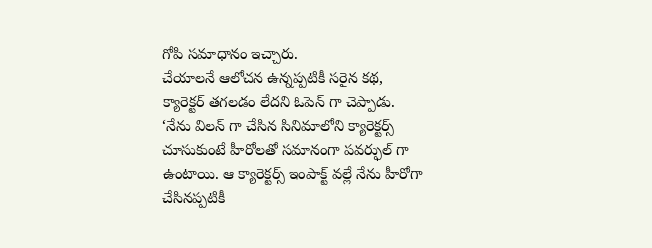గోపి సమాధానం ఇచ్చారు.
చేయాలనే ఆలోచన ఉన్నప్పటికీ సరైన కథ, క్యారెక్టర్ తగలడం లేదని ఓపెన్ గా చెప్పాడు. ‘నేను విలన్ గా చేసిన సినిమాలోని క్యారెక్టర్స్ చూసుకుంటే హీరోలతో సమానంగా పవర్ఫుల్ గా ఉంటాయి. ఆ క్యారెక్టర్స్ ఇంపాక్ట్ వల్లే నేను హీరోగా చేసినప్పటికీ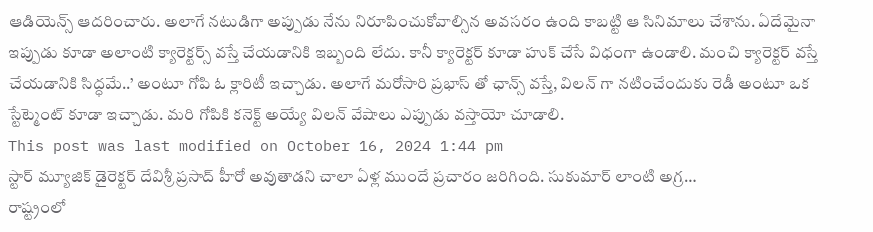ఆడియెన్స్ ఆదరించారు. అలాగే నటుడిగా అప్పుడు నేను నిరూపించుకోవాల్సిన అవసరం ఉంది కాబట్టి ఆ సినిమాలు చేశాను. ఏదేమైనా ఇప్పుడు కూడా అలాంటి క్యారెక్టర్స్ వస్తే చేయడానికి ఇబ్బంది లేదు. కానీ క్యారెక్టర్ కూడా హుక్ చేసే విధంగా ఉండాలి. మంచి క్యారెక్టర్ వస్తే చేయడానికి సిద్ధమే..’ అంటూ గోపి ఓ క్లారిటీ ఇచ్చాడు. అలాగే మరోసారి ప్రభాస్ తో ఛాన్స్ వస్తే, విలన్ గా నటించేందుకు రెడీ అంటూ ఒక స్టేట్మెంట్ కూడా ఇచ్చాడు. మరి గోపికి కనెక్ట్ అయ్యే విలన్ వేషాలు ఎప్పుడు వస్తాయో చూడాలి.
This post was last modified on October 16, 2024 1:44 pm
స్టార్ మ్యూజిక్ డైరెక్టర్ దేవిశ్రీ ప్రసాద్ హీరో అవుతాడని చాలా ఏళ్ల ముందే ప్రచారం జరిగింది. సుకుమార్ లాంటి అగ్ర…
రాష్ట్రంలో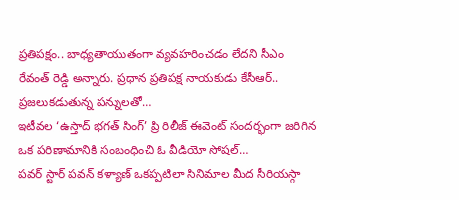ప్రతిపక్షం.. బాధ్యతాయుతంగా వ్యవహరించడం లేదని సీఎం రేవంత్ రెడ్డి అన్నారు. ప్రధాన ప్రతిపక్ష నాయకుడు కేసీఆర్.. ప్రజలుకడుతున్న పన్నులతో…
ఇటీవల ‘ఉస్తాద్ భగత్ సింగ్’ ప్రి రిలీజ్ ఈవెంట్ సందర్భంగా జరిగిన ఒక పరిణామానికి సంబంధించి ఓ వీడియో సోషల్…
పవర్ స్టార్ పవన్ కళ్యాణ్ ఒకప్పటిలా సినిమాల మీద సీరియస్గా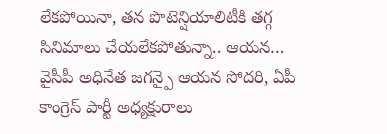లేకపోయినా, తన పొటెన్షియాలిటీకి తగ్గ సినిమాలు చేయలేకపోతున్నా.. ఆయన…
వైసీపీ అధినేత జగన్పై ఆయన సోదరి, ఏపీ కాంగ్రెస్ పార్టీ అధ్యక్షురాలు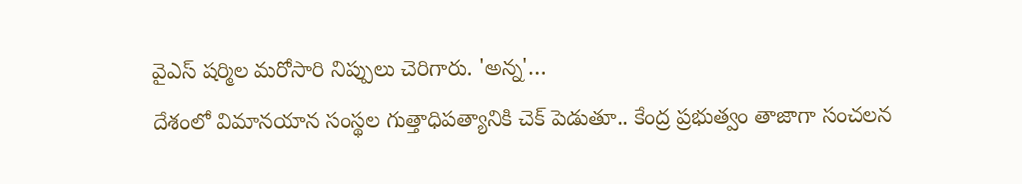వైఎస్ షర్మిల మరోసారి నిప్పులు చెరిగారు. 'అన్న'…
దేశంలో విమానయాన సంస్థల గుత్తాధిపత్యానికి చెక్ పెడుతూ.. కేంద్ర ప్రభుత్వం తాజాగా సంచలన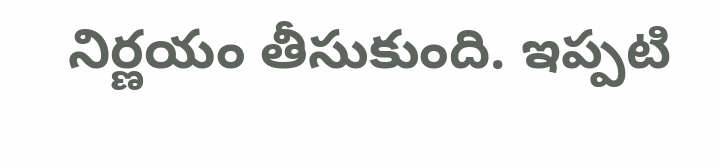నిర్ణయం తీసుకుంది. ఇప్పటి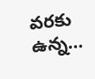వరకు ఉన్న…